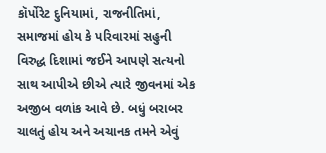કૉર્પોરેટ દુનિયામાં, રાજનીતિમાં, સમાજમાં હોય કે પરિવારમાં સહુની વિરુદ્ધ દિશામાં જઈને આપણે સત્યનો સાથ આપીએ છીએ ત્યારે જીવનમાં એક અજીબ વળાંક આવે છે. બધું બરાબર ચાલતું હોય અને અચાનક તમને એવું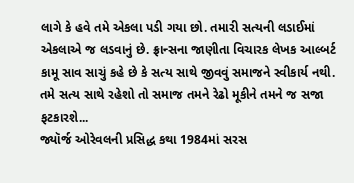લાગે કે હવે તમે એકલા પડી ગયા છો. તમારી સત્યની લડાઈમાં એકલાએ જ લડવાનું છે. ફ્રાન્સના જાણીતા વિચારક લેખક આલ્બર્ટ કામૂ સાવ સાચું કહે છે કે સત્ય સાથે જીવવું સમાજને સ્વીકાર્ય નથી. તમે સત્ય સાથે રહેશો તો સમાજ તમને રેઢો મૂકીને તમને જ સજા ફટકારશે...
જ્યૉર્જ ઓરેવલની પ્રસિદ્ધ કથા 1984માં સરસ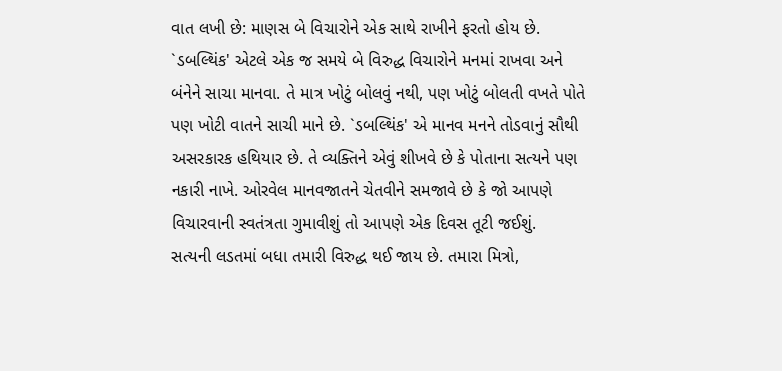વાત લખી છે: માણસ બે વિચારોને એક સાથે રાખીને ફરતો હોય છે. `ડબલ્થિંક' એટલે એક જ સમયે બે વિરુદ્ધ વિચારોને મનમાં રાખવા અને બંનેને સાચા માનવા. તે માત્ર ખોટું બોલવું નથી, પણ ખોટું બોલતી વખતે પોતે પણ ખોટી વાતને સાચી માને છે. `ડબલ્થિંક' એ માનવ મનને તોડવાનું સૌથી અસરકારક હથિયાર છે. તે વ્યક્તિને એવું શીખવે છે કે પોતાના સત્યને પણ નકારી નાખે. ઓરવેલ માનવજાતને ચેતવીને સમજાવે છે કે જો આપણે વિચારવાની સ્વતંત્રતા ગુમાવીશું તો આપણે એક દિવસ તૂટી જઈશું.
સત્યની લડતમાં બધા તમારી વિરુદ્ધ થઈ જાય છે. તમારા મિત્રો,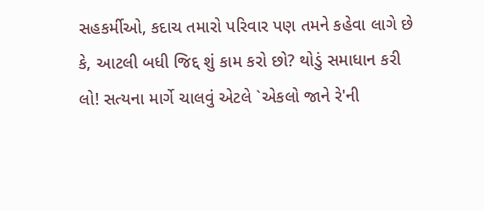સહકર્મીઓ, કદાચ તમારો પરિવાર પણ તમને કહેવા લાગે છે કે, આટલી બધી જિદ્દ શું કામ કરો છો? થોડું સમાધાન કરી લો! સત્યના માર્ગે ચાલવું એટલે `એકલો જાને રે'ની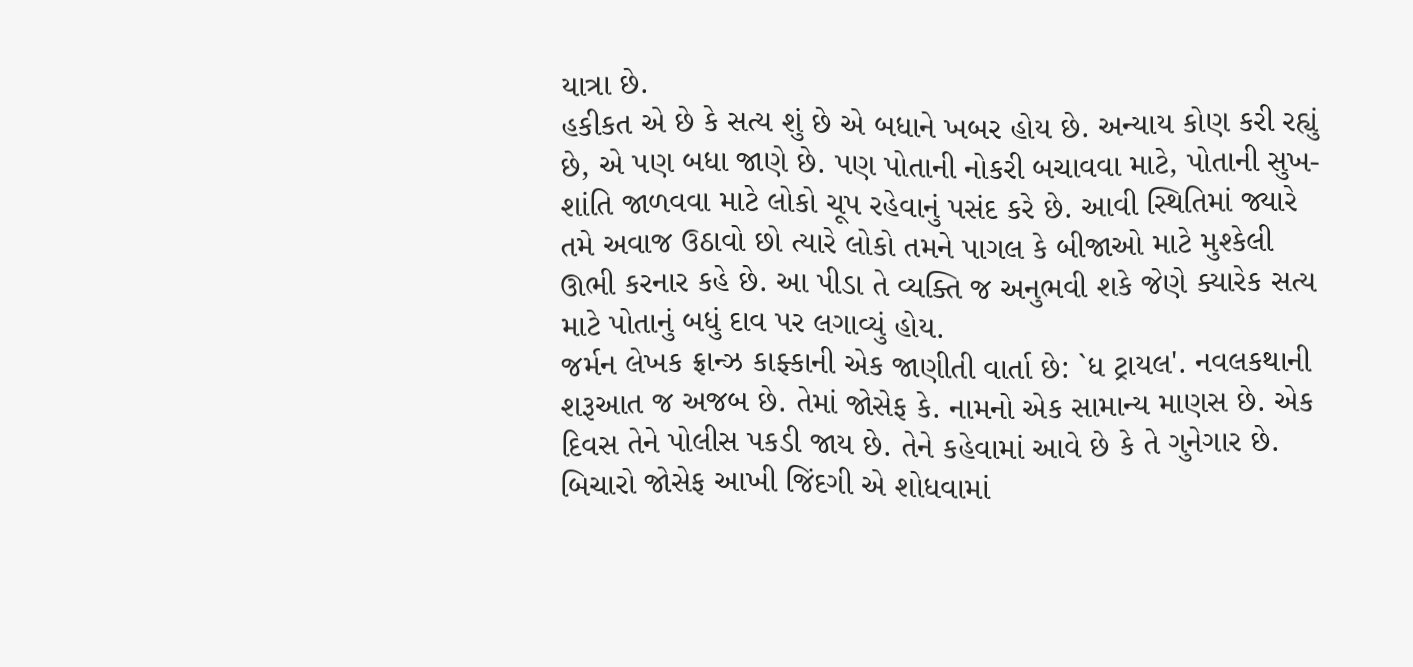યાત્રા છે.
હકીકત એ છે કે સત્ય શું છે એ બધાને ખબર હોય છે. અન્યાય કોણ કરી રહ્યું છે, એ પણ બધા જાણે છે. પણ પોતાની નોકરી બચાવવા માટે, પોતાની સુખ-શાંતિ જાળવવા માટે લોકો ચૂપ રહેવાનું પસંદ કરે છે. આવી સ્થિતિમાં જ્યારે તમે અવાજ ઉઠાવો છો ત્યારે લોકો તમને પાગલ કે બીજાઓ માટે મુશ્કેલી ઊભી કરનાર કહે છે. આ પીડા તે વ્યક્તિ જ અનુભવી શકે જેણે ક્યારેક સત્ય માટે પોતાનું બધું દાવ પર લગાવ્યું હોય.
જર્મન લેખક ફ્રાન્ઝ કાફ્કાની એક જાણીતી વાર્તા છે: `ધ ટ્રાયલ'. નવલકથાની શરૂઆત જ અજબ છે. તેમાં જોસેફ કે. નામનો એક સામાન્ય માણસ છે. એક દિવસ તેને પોલીસ પકડી જાય છે. તેને કહેવામાં આવે છે કે તે ગુનેગાર છે. બિચારો જોસેફ આખી જિંદગી એ શોધવામાં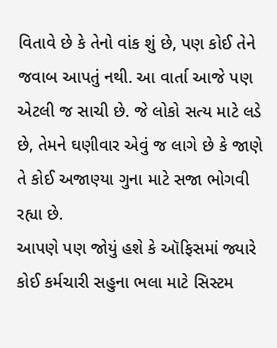વિતાવે છે કે તેનો વાંક શું છે, પણ કોઈ તેને જવાબ આપતું નથી. આ વાર્તા આજે પણ એટલી જ સાચી છે. જે લોકો સત્ય માટે લડે છે, તેમને ઘણીવાર એવું જ લાગે છે કે જાણે તે કોઈ અજાણ્યા ગુના માટે સજા ભોગવી રહ્યા છે.
આપણે પણ જોયું હશે કે ઑફિસમાં જ્યારે કોઈ કર્મચારી સહુના ભલા માટે સિસ્ટમ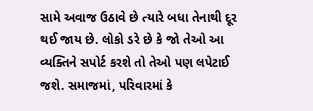સામે અવાજ ઉઠાવે છે ત્યારે બધા તેનાથી દૂર થઈ જાય છે. લોકો ડરે છે કે જો તેઓ આ વ્યક્તિને સપોર્ટ કરશે તો તેઓ પણ લપેટાઈ જશે. સમાજમાં, પરિવારમાં કે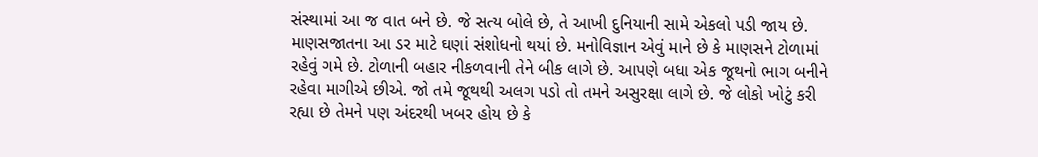સંસ્થામાં આ જ વાત બને છે. જે સત્ય બોલે છે, તે આખી દુનિયાની સામે એકલો પડી જાય છે.
માણસજાતના આ ડર માટે ઘણાં સંશોધનો થયાં છે. મનોવિજ્ઞાન એવું માને છે કે માણસને ટોળામાં રહેવું ગમે છે. ટોળાની બહાર નીકળવાની તેને બીક લાગે છે. આપણે બધા એક જૂથનો ભાગ બનીને રહેવા માગીએ છીએ. જો તમે જૂથથી અલગ પડો તો તમને અસુરક્ષા લાગે છે. જે લોકો ખોટું કરી રહ્યા છે તેમને પણ અંદરથી ખબર હોય છે કે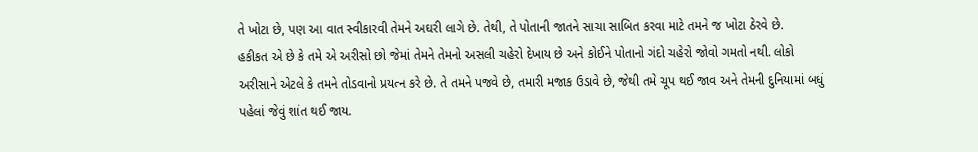તે ખોટા છે, પણ આ વાત સ્વીકારવી તેમને અઘરી લાગે છે. તેથી, તે પોતાની જાતને સાચા સાબિત કરવા માટે તમને જ ખોટા ઠેરવે છે.
હકીકત એ છે કે તમે એ અરીસો છો જેમાં તેમને તેમનો અસલી ચહેરો દેખાય છે અને કોઈને પોતાનો ગંદો ચહેરો જોવો ગમતો નથી. લોકો અરીસાને એટલે કે તમને તોડવાનો પ્રયત્ન કરે છે. તે તમને પજવે છે, તમારી મજાક ઉડાવે છે, જેથી તમે ચૂપ થઈ જાવ અને તેમની દુનિયામાં બધું પહેલાં જેવું શાંત થઈ જાય.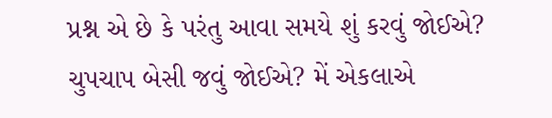પ્રશ્ન એ છે કે પરંતુ આવા સમયે શું કરવું જોઈએ? ચુપચાપ બેસી જવું જોઈએ? મેં એકલાએ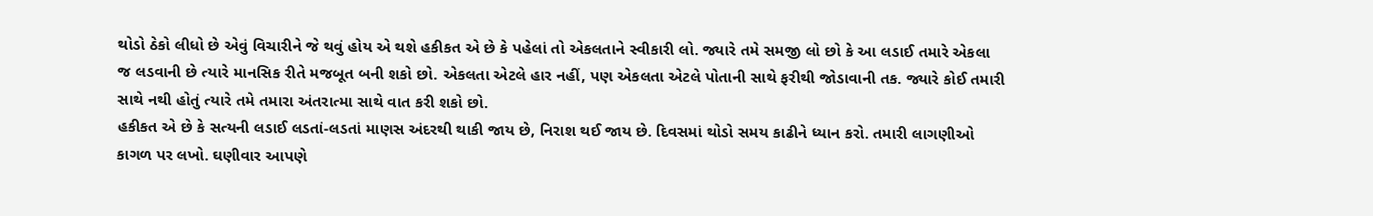થોડો ઠેકો લીધો છે એવું વિચારીને જે થવું હોય એ થશે હકીકત એ છે કે પહેલાં તો એકલતાને સ્વીકારી લો. જ્યારે તમે સમજી લો છો કે આ લડાઈ તમારે એકલા જ લડવાની છે ત્યારે માનસિક રીતે મજબૂત બની શકો છો. એકલતા એટલે હાર નહીં, પણ એકલતા એટલે પોતાની સાથે ફરીથી જોડાવાની તક. જ્યારે કોઈ તમારી સાથે નથી હોતું ત્યારે તમે તમારા અંતરાત્મા સાથે વાત કરી શકો છો.
હકીકત એ છે કે સત્યની લડાઈ લડતાં-લડતાં માણસ અંદરથી થાકી જાય છે, નિરાશ થઈ જાય છે. દિવસમાં થોડો સમય કાઢીને ધ્યાન કરો. તમારી લાગણીઓ કાગળ પર લખો. ઘણીવાર આપણે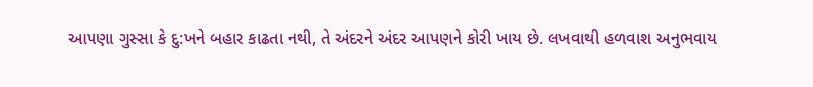આપણા ગુસ્સા કે દુ:ખને બહાર કાઢતા નથી, તે અંદરને અંદર આપણને કોરી ખાય છે. લખવાથી હળવાશ અનુભવાય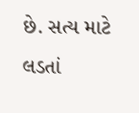છે. સત્ય માટે લડતાં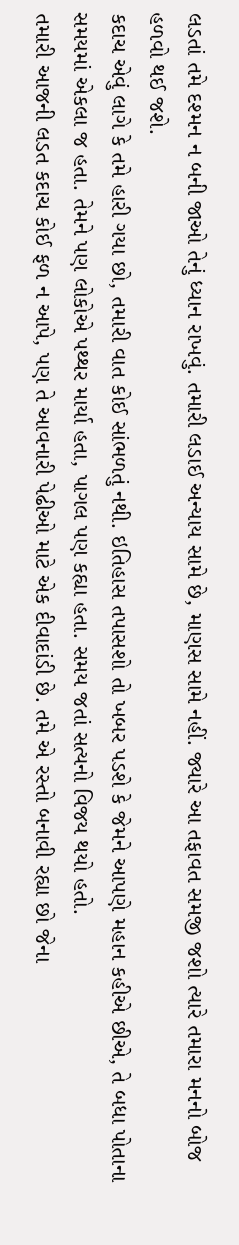લડતાં તમે દશ્મન ન બની જાઓ તેનું ધ્યાન રાખવું. તમારી લડાઈ અન્યાય સામે છે, માણસ સામે નહીં. જ્યારે આ તફાવત સમજી જશો ત્યારે તમારા મનનો બોજ હળવો થઈ જશે.
કદાચ એવું લાગે કે તમે હારી ગયા છો, તમારી વાત કોઈ સાંભળતું નથી. ઇતિહાસ તપાસશો તો ખબર પડશે કે જેમને આપણે મહાન કહીએ છીએ, તે બધા પોતાના સમયમાં એકલા જ હતા. તેમને પણ લોકોએ પથ્થર માર્યા હતા, પાગલ પણ કહ્યા હતા. સમય જતાં સત્યનો વિજય થયો હતો.
તમારી આજની લડત કદાચ કોઈ ફળ ન આપે, પણ તે આવનારી પેઢીઓ માટે એક દીવાદાંડી છે. તમે એ રસ્તો બનાવી રહ્યા છો જેના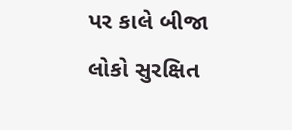પર કાલે બીજા લોકો સુરક્ષિત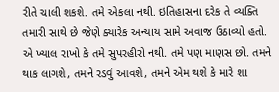રીતે ચાલી શકશે. તમે એકલા નથી. ઇતિહાસના દરેક તે વ્યક્તિ તમારી સાથે છે જેણે ક્યારેક અન્યાય સામે અવાજ ઉઠાવ્યો હતો.
એ ખ્યાલ રાખો કે તમે સુપરહીરો નથી. તમે પણ માણસ છો. તમને થાક લાગશે, તમને રડવું આવશે, તમને એમ થશે કે મારે શા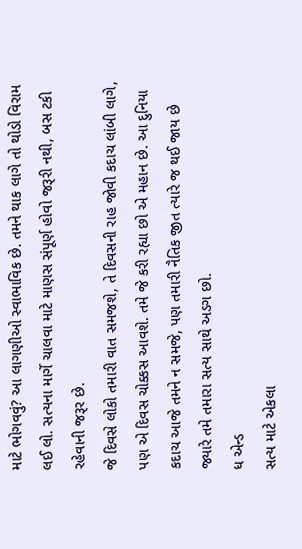માટે ભોગવવું? આ લાગણીઓ સ્વાભાવિક છે. તમને થાક લાગે તો થોડો વિરામ લઈ લો. સત્યના માર્ગે ચાલવા માટે માણસ સંપૂર્ણ હોવો જરૂરી નથી, બસ ટકી રહેવાની જરૂર છે.
જે દિવસે લોકો તમારી વાત સમજશે, તે દિવસની રાહ જોવી કદાચ લાંબી લાગે, પણ એ દિવસ ચોક્કસ આવશે. તમે જે કરી રહ્યા છો એ મહાન છે. આ દુનિયા કદાચ આજે તમને ન સમજે, પણ તમારી નૈતિક જીત ત્યારે જ થઈ જાય છે જ્યારે તમે તમારા સત્ય સાથે અડગ છો.
ધ એન્ડ
સત્ય માટે એકલા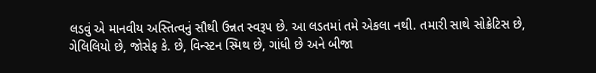લડવું એ માનવીય અસ્તિત્વનું સૌથી ઉન્નત સ્વરૂપ છે. આ લડતમાં તમે એકલા નથી. તમારી સાથે સોક્રેટિસ છે, ગેલિલિયો છે, જોસેફ કે. છે, વિન્સ્ટન સ્મિથ છે, ગાંધી છે અને બીજા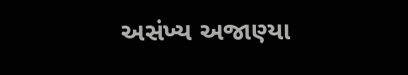અસંખ્ય અજાણ્યા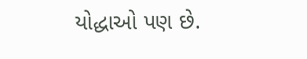યોદ્ધાઓ પણ છે.